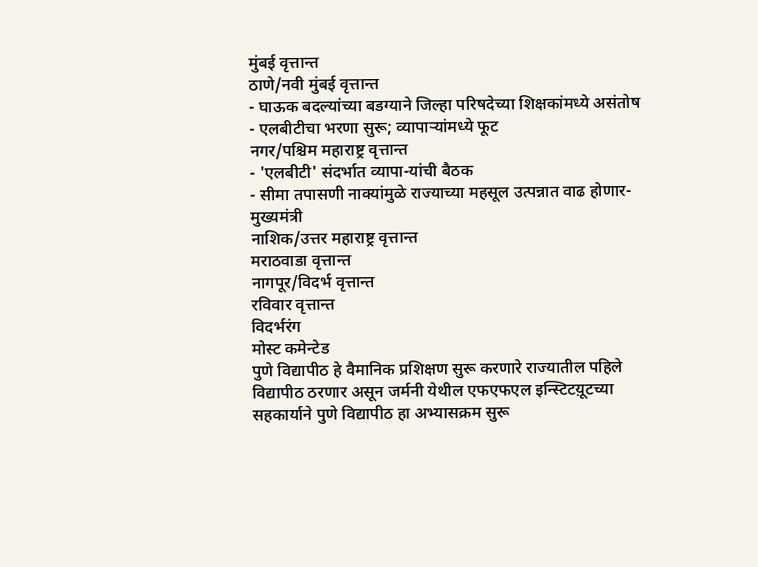मुंबई वृत्तान्त
ठाणे/नवी मुंबई वृत्तान्त
- घाऊक बदल्यांच्या बडग्याने जिल्हा परिषदेच्या शिक्षकांमध्ये असंतोष
- एलबीटीचा भरणा सुरू; व्यापाऱ्यांमध्ये फूट
नगर/पश्चिम महाराष्ट्र वृत्तान्त
- 'एलबीटी' संदर्भात व्यापा-यांची बैठक
- सीमा तपासणी नाक्यांमुळे राज्याच्या महसूल उत्पन्नात वाढ होणार- मुख्यमंत्री
नाशिक/उत्तर महाराष्ट्र वृत्तान्त
मराठवाडा वृत्तान्त
नागपूर/विदर्भ वृत्तान्त
रविवार वृत्तान्त
विदर्भरंग
मोस्ट कमेन्टेड
पुणे विद्यापीठ हे वैमानिक प्रशिक्षण सुरू करणारे राज्यातील पहिले विद्यापीठ ठरणार असून जर्मनी येथील एफएफएल इन्स्टिटय़ूटच्या सहकार्याने पुणे विद्यापीठ हा अभ्यासक्रम सुरू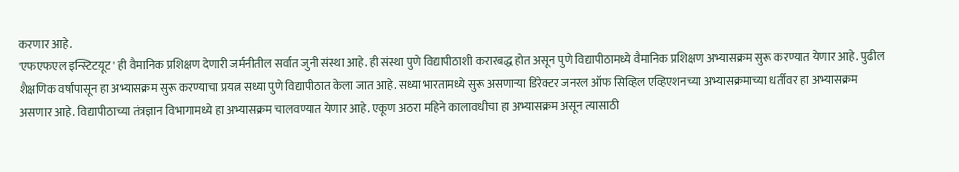करणार आहे.
'एफएफएल इन्स्टिटय़ूट' ही वैमानिक प्रशिक्षण देणारी जर्मनीतील सर्वात जुनी संस्था आहे. ही संस्था पुणे विद्यापीठाशी करारबद्ध होत असून पुणे विद्यापीठामध्ये वैमानिक प्रशिक्षण अभ्यासक्रम सुरू करण्यात येणार आहे. पुढील शैक्षणिक वर्षांपासून हा अभ्यासक्रम सुरू करण्याचा प्रयत्न सध्या पुणे विद्यापीठात केला जात आहे. सध्या भारतामध्ये सुरू असणाऱ्या डिरेक्टर जनरल ऑफ सिव्हिल एव्हिएशनच्या अभ्यासक्रमाच्या धर्तीवर हा अभ्यासक्रम असणार आहे. विद्यापीठाच्या तंत्रज्ञान विभागामध्ये हा अभ्यासक्रम चालवण्यात येणार आहे. एकूण अठरा महिने कालावधीचा हा अभ्यासक्रम असून त्यासाठी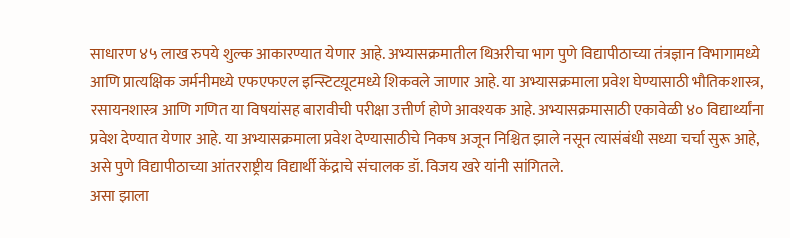साधारण ४५ लाख रुपये शुल्क आकारण्यात येणार आहे. अभ्यासक्रमातील थिअरीचा भाग पुणे विद्यापीठाच्या तंत्रज्ञान विभागामध्ये आणि प्रात्यक्षिक जर्मनीमध्ये एफएफएल इन्स्टिटय़ूटमध्ये शिकवले जाणार आहे. या अभ्यासक्रमाला प्रवेश घेण्यासाठी भौतिकशास्त्र, रसायनशास्त्र आणि गणित या विषयांसह बारावीची परीक्षा उत्तीर्ण होणे आवश्यक आहे. अभ्यासक्रमासाठी एकावेळी ४० विद्यार्थ्यांना प्रवेश देण्यात येणार आहे. या अभ्यासक्रमाला प्रवेश देण्यासाठीचे निकष अजून निश्चित झाले नसून त्यासंबंधी सध्या चर्चा सुरू आहे, असे पुणे विद्यापीठाच्या आंतरराष्ट्रीय विद्यार्थी केंद्राचे संचालक डॉ. विजय खरे यांनी सांगितले.
असा झाला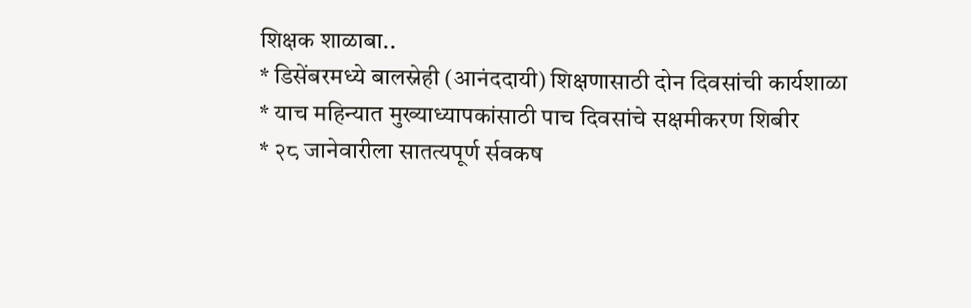शिक्षक शाळाबा..
* डिसेंबरमध्ये बालस्नेही (आनंददायी) शिक्षणासाठी दोन दिवसांची कार्यशाळा
* याच महिन्यात मुख्याध्यापकांसाठी पाच दिवसांचे सक्षमीकरण शिबीर
* २८ जानेवारीला सातत्यपूर्ण र्सवकष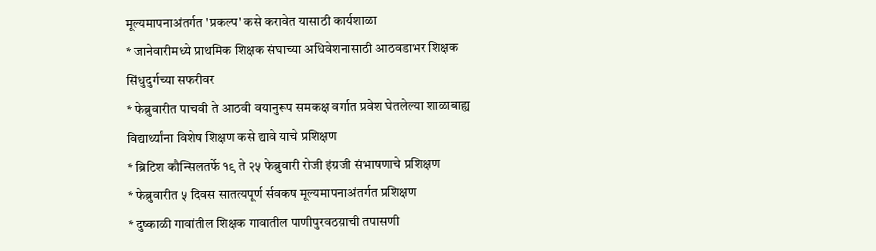मूल्यमापनाअंतर्गत 'प्रकल्प' कसे करावेत यासाठी कार्यशाळा
* जानेवारीमध्ये प्राथमिक शिक्षक संघाच्या अधिवेशनासाठी आठवडाभर शिक्षक सिंधुदुर्गच्या सफरीवर
* फेब्रुवारीत पाचवी ते आठवी वयानुरूप समकक्ष वर्गात प्रवेश घेतलेल्या शाळाबाह्य विद्यार्थ्यांना विशेष शिक्षण कसे द्यावे याचे प्रशिक्षण
* ब्रिटिश कौन्सिलतर्फे १९ ते २५ फेब्रुवारी रोजी इंग्रजी संभाषणाचे प्रशिक्षण
* फेब्रुवारीत ५ दिवस सातत्यपूर्ण र्सवकष मूल्यमापनाअंतर्गत प्रशिक्षण
* दुष्काळी गावांतील शिक्षक गावातील पाणीपुरवठय़ाची तपासणी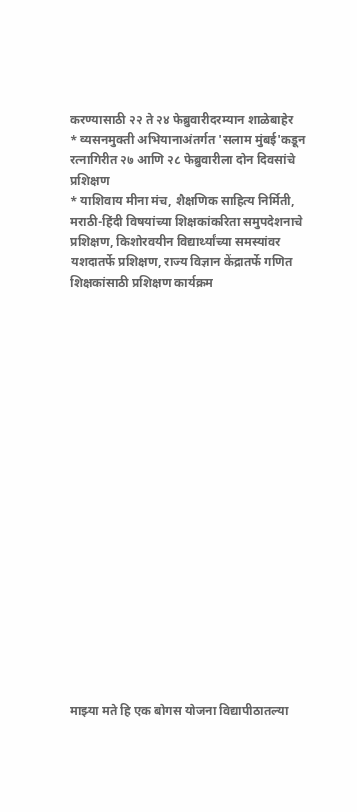करण्यासाठी २२ ते २४ फेब्रुवारीदरम्यान शाळेबाहेर
* व्यसनमुक्ती अभियानाअंतर्गत 'सलाम मुंबई'कडून रत्नागिरीत २७ आणि २८ फेब्रुवारीला दोन दिवसांचे प्रशिक्षण
* याशिवाय मीना मंच, शैक्षणिक साहित्य निर्मिती, मराठी-हिंदी विषयांच्या शिक्षकांकरिता समुपदेशनाचे प्रशिक्षण, किशोरवयीन विद्यार्थ्यांच्या समस्यांवर यशदातर्फे प्रशिक्षण, राज्य विज्ञान केंद्रातर्फे गणित शिक्षकांसाठी प्रशिक्षण कार्यक्रम




















माझ्या मते हि एक बोगस योजना विद्यापीठातल्या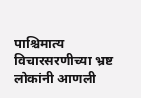पाश्चिमात्य विचारसरणीच्या भ्रष्ट लोकांनी आणली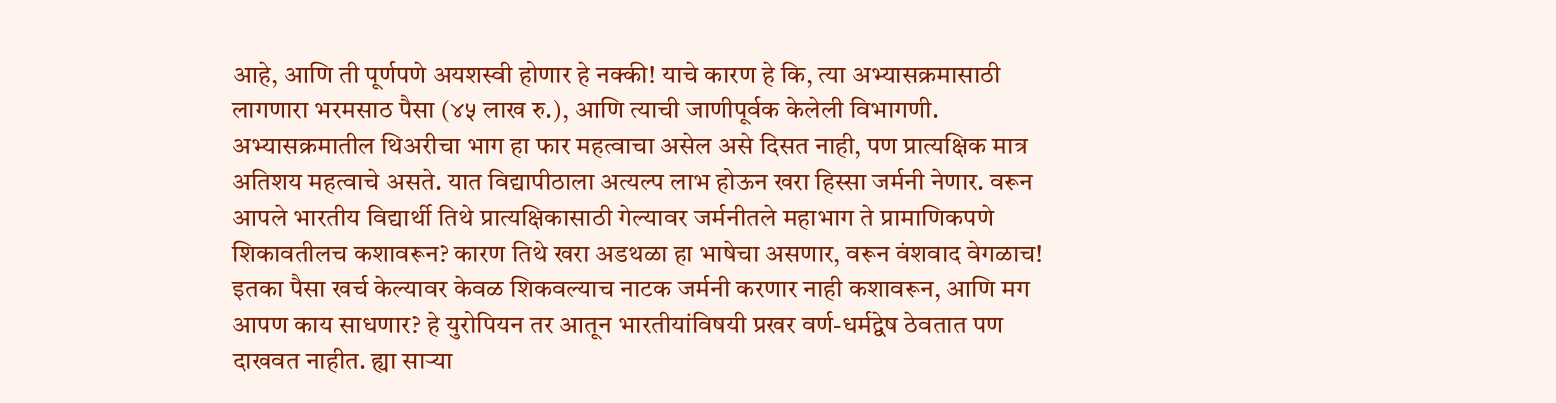आहे, आणि ती पूर्णपणे अयशस्वी होणार हे नक्की! याचे कारण हे कि, त्या अभ्यासक्रमासाठी लागणारा भरमसाठ पैसा (४५ लाख रु.), आणि त्याची जाणीपूर्वक केलेली विभागणी. अभ्यासक्रमातील थिअरीचा भाग हा फार महत्वाचा असेल असे दिसत नाही, पण प्रात्यक्षिक मात्र अतिशय महत्वाचे असते. यात विद्यापीठाला अत्यल्प लाभ होऊन खरा हिस्सा जर्मनी नेणार. वरून आपले भारतीय विद्यार्थी तिथे प्रात्यक्षिकासाठी गेल्यावर जर्मनीतले महाभाग ते प्रामाणिकपणे शिकावतीलच कशावरून? कारण तिथे खरा अडथळा हा भाषेचा असणार, वरून वंशवाद वेगळाच! इतका पैसा खर्च केल्यावर केवळ शिकवल्याच नाटक जर्मनी करणार नाही कशावरून, आणि मग आपण काय साधणार? हे युरोपियन तर आतून भारतीयांविषयी प्रखर वर्ण-धर्मद्वेष ठेवतात पण दाखवत नाहीत. ह्या साऱ्या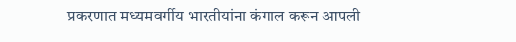प्रकरणात मध्यमवर्गीय भारतीयांना कंगाल करून आपली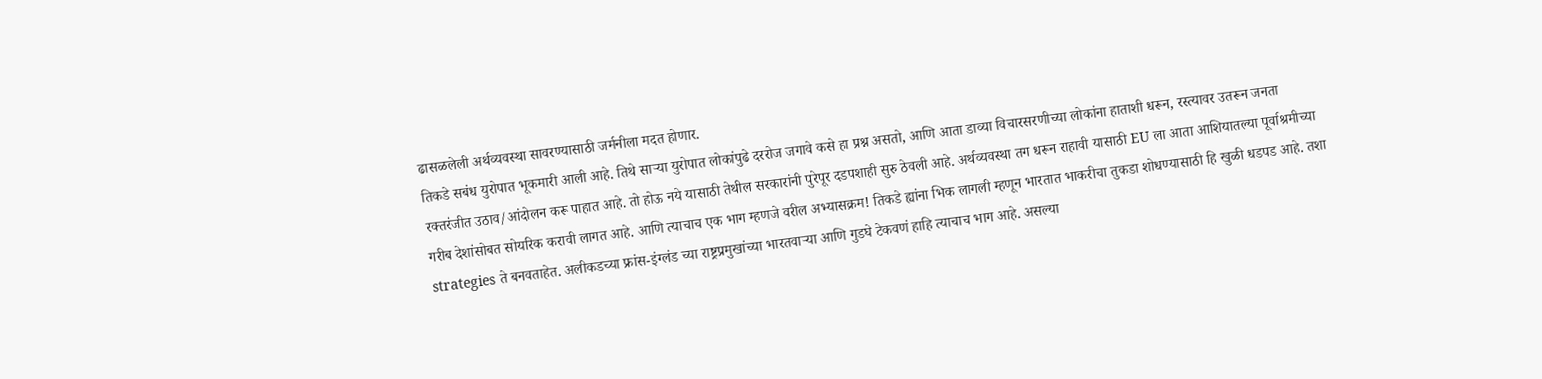ढासळलेली अर्थव्यवस्था सावरण्यासाठी जर्मनीला मदत होणार.
तिकडे सबंध युरोपात भूकमारी आली आहे. तिथे साऱ्या युरोपात लोकांपुढे दररोज जगावे कसे हा प्रश्न असतो, आणि आता डाव्या विचारसरणीच्या लोकांना हाताशी धरून, रस्त्यावर उतरून जनता रक्तरंजीत उठाव/आंदोलन करू पाहात आहे. तो होऊ नये यासाठी तेथील सरकारांनी पुरेपूर दडपशाही सुरु ठेवली आहे. अर्थव्यवस्था तग धरून राहावी यासाठी EU ला आता आशियातल्या पूर्वाश्रमीच्या गरीब देशांसोबत सोयरिक करावी लागत आहे. आणि त्याचाच एक भाग म्हणजे वरील अभ्यासक्रम! तिकडे ह्यांना भिक लागली म्हणून भारतात भाकरीचा तुकडा शोधण्यासाठी हि खुळी धडपड आहे. तशा strategies ते बनवताहेत. अलीकडच्या फ्रांस-इंग्लंड च्या राष्ट्रप्रमुखांच्या भारतवाऱ्या आणि गुडघे टेकवणं हाहि त्याचाच भाग आहे. असल्या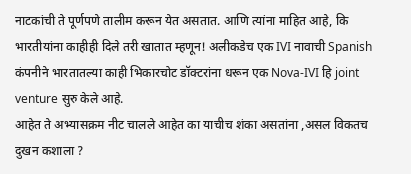नाटकांची ते पूर्णपणे तालीम करून येत असतात. आणि त्यांना माहित आहे, कि भारतीयांना काहीही दिले तरी खातात म्हणून! अलीकडेच एक IVI नावाची Spanish कंपनीने भारतातल्या काही भिकारचोट डॉक्टरांना धरून एक Nova-IVI हि joint venture सुरु केले आहे.
आहेत ते अभ्यासक्रम नीट चालले आहेत का याचीच शंका असतांना ,असल विकतच दुखन कशाला ?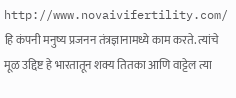http://www.novaivifertility.com/ हि कंपनी मनुष्य प्रजनन तंत्रज्ञानामध्ये काम करते. त्यांचे मूळ उद्दिष्ट हे भारतातून शक्य तितका आणि वाट्टेल त्या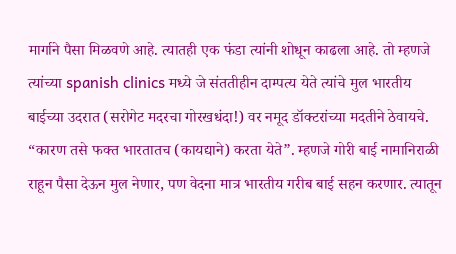मार्गाने पैसा मिळवणे आहे. त्यातही एक फंडा त्यांनी शोधून काढला आहे. तो म्हणजे त्यांच्या spanish clinics मध्ये जे संततीहीन दाम्पत्य येते त्यांचे मुल भारतीय बाईच्या उदरात (सरोगेट मदरचा गोरखधंदा!) वर नमूद डॉक्टरांच्या मदतीने ठेवायचे. “कारण तसे फक्त भारतातच (कायद्याने) करता येते”. म्हणजे गोरी बाई नामानिराळी राहून पैसा देऊन मुल नेणार, पण वेदना मात्र भारतीय गरीब बाई सहन करणार. त्यातून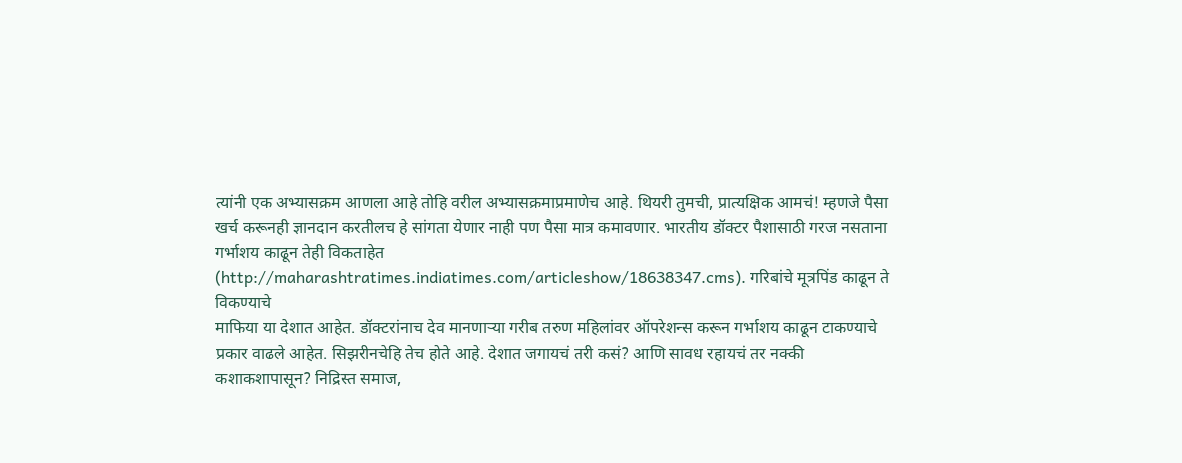त्यांनी एक अभ्यासक्रम आणला आहे तोहि वरील अभ्यासक्रमाप्रमाणेच आहे. थियरी तुमची, प्रात्यक्षिक आमचं! म्हणजे पैसा खर्च करूनही ज्ञानदान करतीलच हे सांगता येणार नाही पण पैसा मात्र कमावणार. भारतीय डॉक्टर पैशासाठी गरज नसताना गर्भाशय काढून तेही विकताहेत (http://maharashtratimes.indiatimes.com/articleshow/18638347.cms). गरिबांचे मूत्रपिंड काढून ते विकण्याचे
माफिया या देशात आहेत. डॉक्टरांनाच देव मानणाऱ्या गरीब तरुण महिलांवर ऑपरेशन्स करून गर्भाशय काढून टाकण्याचे प्रकार वाढले आहेत. सिझरीनचेहि तेच होते आहे. देशात जगायचं तरी कसं? आणि सावध रहायचं तर नक्की कशाकशापासून? निद्रिस्त समाज,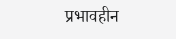प्रभावहीन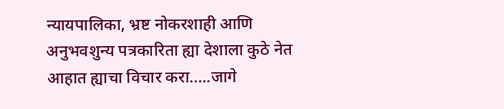न्यायपालिका, भ्रष्ट नोकरशाही आणि अनुभवशुन्य पत्रकारिता ह्या देशाला कुठे नेत आहात ह्याचा विचार करा…..जागे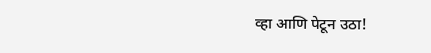व्हा आणि पेटून उठा!